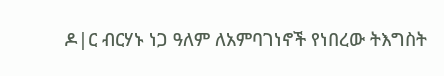ዶ|ር ብርሃኑ ነጋ ዓለም ለአምባገነኖች የነበረው ትእግስት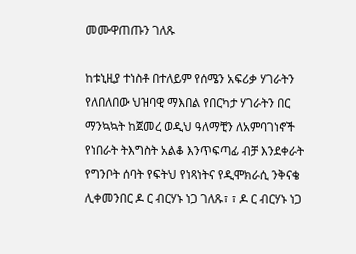መሙዋጠጡን ገለጹ

ከቱኒዚያ ተነስቶ በተለይም የሰሜን አፍሪቃ ሃገራትን የለበለበው ህዝባዊ ማእበል የበርካታ ሃገራትን በር ማንኳኳት ከጀመረ ወዲህ ዓለማቺን ለአምባገነኖች የነበራት ትእግስት አልቆ እንጥፍጣፊ ብቻ እንደቀራት የግንቦት ሰባት የፍትህ የነጻነትና የዲሞክራሲ ንቅናቄ ሊቀመንበር ዶ ር ብርሃኑ ነጋ ገለጹ፣ ፣ ዶ ር ብርሃኑ ነጋ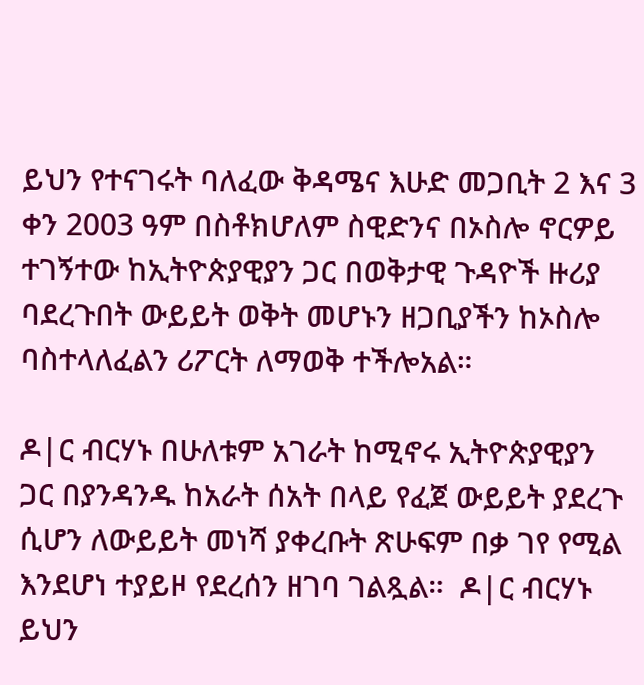ይህን የተናገሩት ባለፈው ቅዳሜና እሁድ መጋቢት 2 እና 3 ቀን 2003 ዓም በስቶክሆለም ስዊድንና በኦስሎ ኖርዎይ ተገኝተው ከኢትዮጵያዊያን ጋር በወቅታዊ ጉዳዮች ዙሪያ ባደረጉበት ውይይት ወቅት መሆኑን ዘጋቢያችን ከኦስሎ ባስተላለፈልን ሪፖርት ለማወቅ ተችሎአል።

ዶ|ር ብርሃኑ በሁለቱም አገራት ከሚኖሩ ኢትዮጵያዊያን ጋር በያንዳንዱ ከአራት ሰአት በላይ የፈጀ ውይይት ያደረጉ ሲሆን ለውይይት መነሻ ያቀረቡት ጽሁፍም በቃ ገየ የሚል እንደሆነ ተያይዞ የደረሰን ዘገባ ገልጿል።  ዶ|ር ብርሃኑ ይህን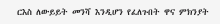ርእስ ለውይይት መንሻ እንዲሆን የፈለጉበት ዋና ምክንያት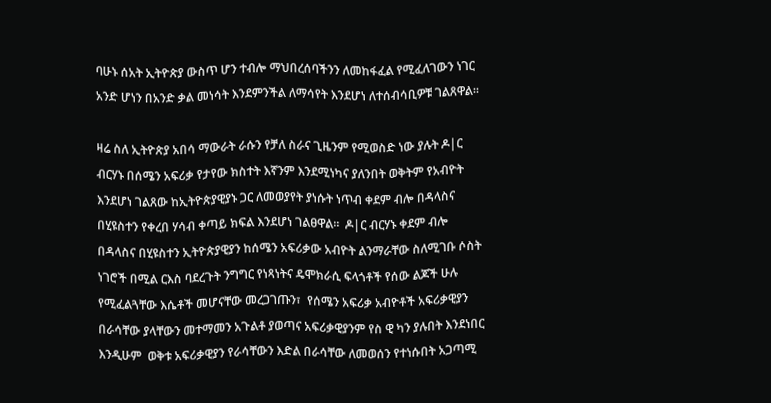ባሁኑ ሰአት ኢትዮጵያ ውስጥ ሆን ተብሎ ማህበረሰባችንን ለመከፋፈል የሚፈለገውን ነገር አንድ ሆነን በአንድ ቃል መነሳት እንደምንችል ለማሳየት እንደሆነ ለተሰብሳቢዎቹ ገልጸዋል።

ዛሬ ስለ ኢትዮጵያ አበሳ ማውራት ራሱን የቻለ ስራና ጊዜንም የሚወስድ ነው ያሉት ዶ|ር ብርሃኑ በሰሜን አፍሪቃ የታየው ክስተት እኛንም እንደሚነካና ያለንበት ወቅትም የአብዮት እንደሆነ ገልጸው ከኢትዮጵያዊያኑ ጋር ለመወያየት ያነሱት ነጥብ ቀደም ብሎ በዳላስና በሂዩስተን የቀረበ ሃሳብ ቀጣይ ክፍል እንደሆነ ገልፀዋል።  ዶ|ር ብርሃኑ ቀደም ብሎ በዳላስና በሂዩስተን ኢትዮጵያዊያን ከሰሜን አፍሪቃው አብዮት ልንማራቸው ስለሚገቡ ሶስት ነገሮች በሚል ርእስ ባደረጉት ንግግር የነጻነትና ዴሞክራሲ ፍላጎቶች የሰው ልጆች ሁሉ የሚፈልጓቸው እሴቶች መሆናቸው መረጋገጡን፣  የሰሜን አፍሪቃ አብዮቶች አፍሪቃዊያን በራሳቸው ያላቸውን መተማመን አጉልቶ ያወጣና አፍሪቃዊያንም የስ ዊ ካን ያሉበት እንደነበር እንዲሁም  ወቅቱ አፍሪቃዊያን የራሳቸውን እድል በራሳቸው ለመወሰን የተነሱበት አጋጣሚ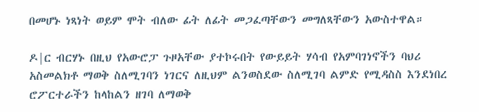በመሆኑ ነጻነት ወይም ሞት ብለው ፊት ለፊት መጋፈጣቸውን መግለጻቸውን አውስተዋል።

ዶ|ር ብርሃኑ በዚህ የአውሮፓ ጉዞአቸው ያተኮሩበት የውይይት ሃሳብ የአምባገነኖችን ባህሪ አስመልክቶ ማወቅ ስለሚገባን ነገርና ለዚህም ልንወስደው ስለሚገባ ልምድ የሚዳስስ እንደነበረ ሮፖርተራችን ከላከልን ዘገባ ለማወቅ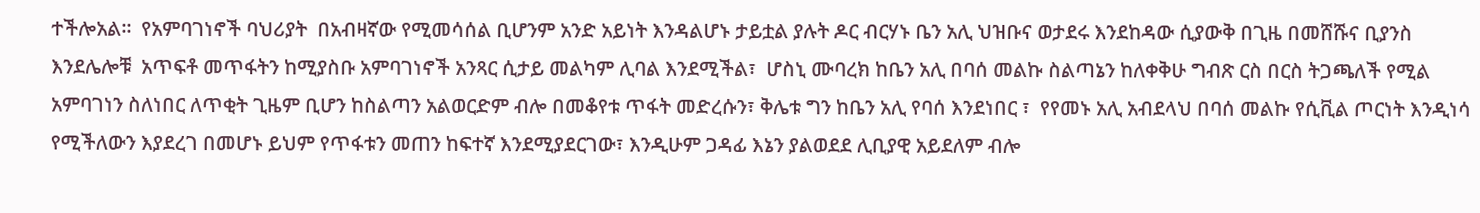ተችሎአል።  የአምባገነኖች ባህሪያት  በአብዛኛው የሚመሳሰል ቢሆንም አንድ አይነት እንዳልሆኑ ታይቷል ያሉት ዶር ብርሃኑ ቤን አሊ ህዝቡና ወታደሩ እንደከዳው ሲያውቅ በጊዜ በመሸሹና ቢያንስ እንደሌሎቹ  አጥፍቶ መጥፋትን ከሚያስቡ አምባገነኖች አንጻር ሲታይ መልካም ሊባል እንደሚችል፣  ሆስኒ ሙባረክ ከቤን አሊ በባሰ መልኩ ስልጣኔን ከለቀቅሁ ግብጽ ርስ በርስ ትጋጫለች የሚል አምባገነን ስለነበር ለጥቂት ጊዜም ቢሆን ከስልጣን አልወርድም ብሎ በመቆየቱ ጥፋት መድረሱን፣ ቅሌቱ ግን ከቤን አሊ የባሰ እንደነበር ፣  የየመኑ አሊ አብደላህ በባሰ መልኩ የሲቪል ጦርነት እንዲነሳ የሚችለውን እያደረገ በመሆኑ ይህም የጥፋቱን መጠን ከፍተኛ እንደሚያደርገው፣ እንዲሁም ጋዳፊ እኔን ያልወደደ ሊቢያዊ አይደለም ብሎ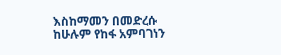እስከማመን በመድረሱ ከሁሉም የከፋ አምባገነን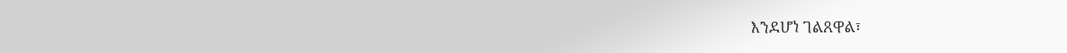እንደሆነ ገልጸዋል፣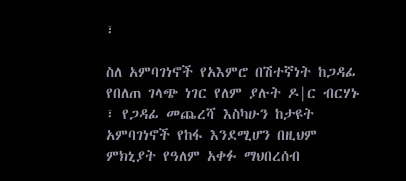፣

ስለ አምባገነኖች የአእምሮ በሽተኛነት ከጋዳፊ የበለጠ ገላጭ ነገር የለም ያሉት ዶ|ር ብርሃኑ ፣ የጋዳፊ መጨረሻ እስካሁን ከታዩት አምባገነኖች የከፋ እንደሚሆን በዚህም ምክኒያት የዓለም አቀፉ ማህበረሰብ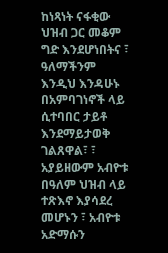ከነጻነት ናፋቂው ህዝብ ጋር መቆም ግድ እንደሆነበትና ፣ ዓለማችንም  እንዲህ እንዳሁኑ በአምባገነኖች ላይ ሲተባበር ታይቶ እንደማይታወቅ ገልጸዋል፣ ፣ አያይዘውም አብዮቱ በዓለም ህዝብ ላይ ተጽእኖ እያሳደረ መሆኑን ፣ አብዮቱ አድማሱን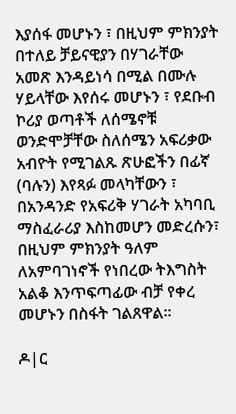እያሰፋ መሆኑን ፣ በዚህም ምክንያት በተለይ ቻይናዊያን በሃገራቸው አመጽ እንዳይነሳ በሚል በሙሉ ሃይላቸው እየሰሩ መሆኑን ፣ የደቡብ ኮሪያ ወጣቶች ለሰሜኖቹ ወንድሞቻቸው ስለሰሜን አፍሪቃው አብዮት የሚገልጹ ጽሁፎችን በፊኛ (ባሉን) እየጻፉ መላካቸውን ፣ በአንዳንድ የአፍሪቅ ሃገራት አካባቢ ማስፈራሪያ እስከመሆን መድረሱን፣ በዚህም ምክንያት ዓለም ለአምባገነኖች የነበረው ትእግስት አልቆ እንጥፍጣፊው ብቻ የቀረ መሆኑን በስፋት ገልጸዋል።

ዶ|ር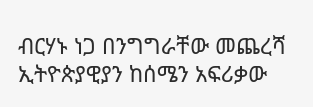ብርሃኑ ነጋ በንግግራቸው መጨረሻ ኢትዮጵያዊያን ከሰሜን አፍሪቃው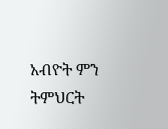አብዮት ምን ትምህርት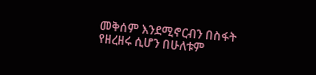መቅሰም እንደሚኖርብን በስፋት የዘረዘሩ ሲሆን በሁለቱም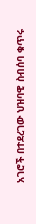አገሮች በተደረገው ህዝባዊ ስብሰባ ቁጥሩ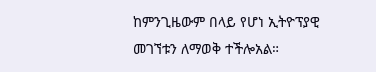ከምንጊዜውም በላይ የሆነ ኢትዮፕያዊ መገኘቱን ለማወቅ ተችሎአል።